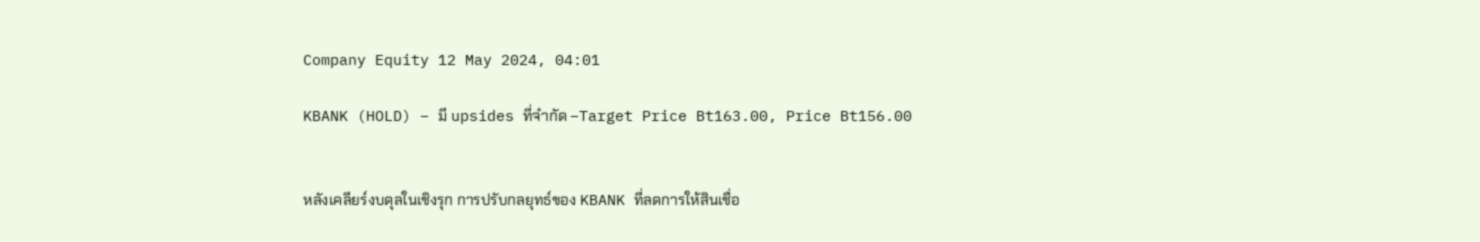Company Equity 12 May 2024, 04:01

KBANK (HOLD) – มี upsides ที่จำกัด –Target Price Bt163.00, Price Bt156.00


หลังเคลียร์งบดุลในเชิงรุก การปรับกลยุทธ์ของ KBANK ที่ลดการให้สินเชื่อ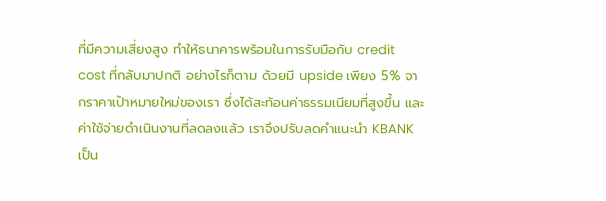ที่มีความเสี่ยงสูง ทำให้ธนาคารพร้อมในการรับมือกับ credit cost ที่กลับมาปกติ อย่างไรก็ตาม ด้วยมี upside เพียง 5% จากราคาเป้าหมายใหม่ของเรา ซึ่งได้สะท้อนค่าธรรมเนียมที่สูงขึ้น และค่าใช้จ่ายดำเนินงานที่ลดลงแล้ว เราจึงปรับลดคำแนะนำ KBANK เป็น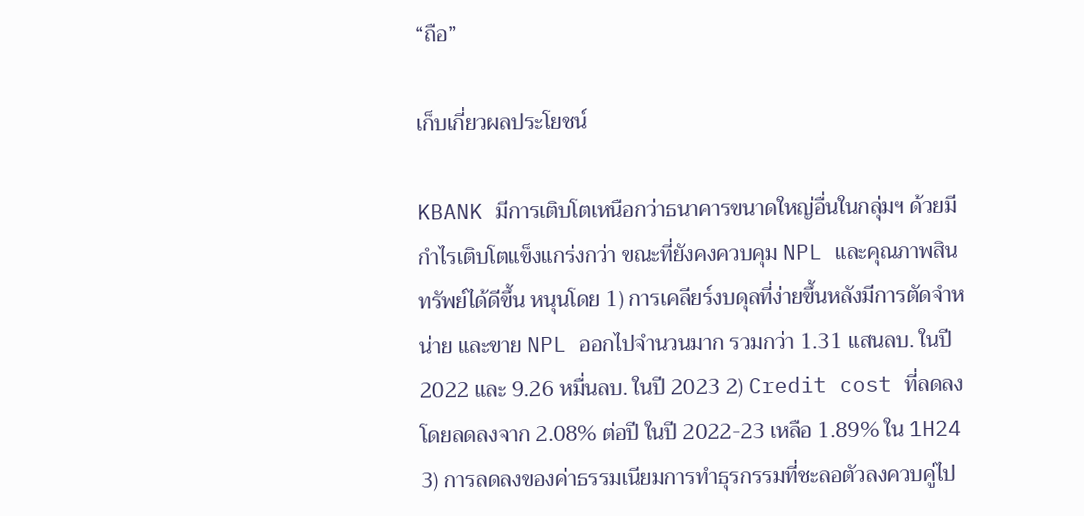“ถือ”

เก็บเกี่ยวผลประโยชน์

KBANK มีการเติบโตเหนือกว่าธนาคารขนาดใหญ่อื่นในกลุ่มฯ ด้วยมีกำไรเติบโตแข็งแกร่งกว่า ขณะที่ยังคงควบคุม NPL และคุณภาพสินทรัพย์ได้ดีขึ้น หนุนโดย 1) การเคลียร์งบดุลที่ง่ายขึ้นหลังมีการตัดจำหน่าย และขาย NPL ออกไปจำนวนมาก รวมกว่า 1.31 แสนลบ. ในปี 2022 และ 9.26 หมื่นลบ. ในปี 2023 2) Credit cost ที่ลดลง โดยลดลงจาก 2.08% ต่อปี ในปี 2022-23 เหลือ 1.89% ใน 1H24 3) การลดลงของค่าธรรมเนียมการทำธุรกรรมที่ชะลอตัวลงควบคู่ไป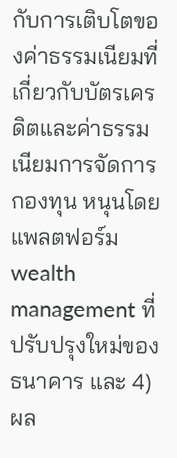กับการเติบโตของค่าธรรมเนียมที่เกี่ยวกับบัตรเครดิตและค่าธรรมเนียมการจัดการกองทุน หนุนโดยแพลตฟอร์ม wealth management ที่ปรับปรุงใหม่ของธนาคาร และ 4) ผล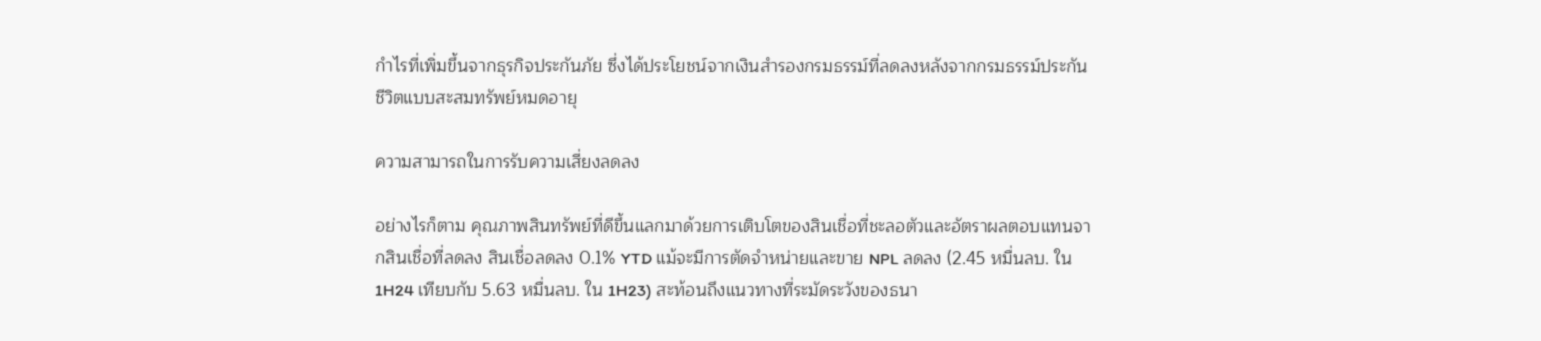กำไรที่เพิ่มขึ้นจากธุรกิจประกันภัย ซึ่งได้ประโยชน์จากเงินสำรองกรมธรรม์ที่ลดลงหลังจากกรมธรรม์ประกันชีวิตแบบสะสมทรัพย์หมดอายุ

ความสามารถในการรับความเสี่ยงลดลง

อย่างไรก็ตาม คุณภาพสินทรัพย์ที่ดีขึ้นแลกมาด้วยการเติบโตของสินเชื่อที่ชะลอตัวและอัตราผลตอบแทนจากสินเชื่อที่ลดลง สินเชื่อลดลง 0.1% YTD แม้จะมีการตัดจำหน่ายและขาย NPL ลดลง (2.45 หมื่นลบ. ใน 1H24 เทียบกับ 5.63 หมื่นลบ. ใน 1H23) สะท้อนถึงแนวทางที่ระมัดระวังของธนา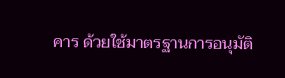คาร ด้วยใช้มาตรฐานการอนุมัติ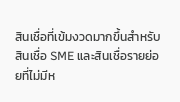สินเชื่อที่เข้มงวดมากขึ้นสำหรับสินเชื่อ SME และสินเชื่อรายย่อยที่ไม่มีห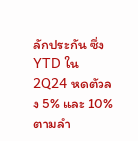ลักประกัน ซึ่ง YTD ใน 2Q24 หดตัวลง 5% และ 10% ตามลำ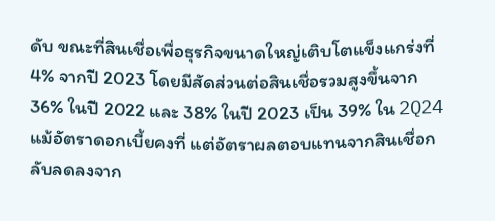ดับ ขณะที่สินเชื่อเพื่อธุรกิจขนาดใหญ่เติบโตแข็งแกร่งที่ 4% จากปี 2023 โดยมีสัดส่วนต่อสินเชื่อรวมสูงขึ้นจาก 36% ในปี 2022 และ 38% ในปี 2023 เป็น 39% ใน 2Q24 แม้อัตราดอกเบี้ยคงที่ แต่อัตราผลตอบแทนจากสินเชื่อกลับลดลงจาก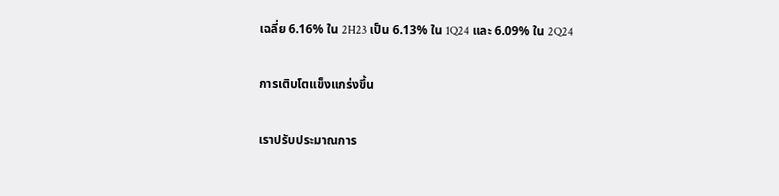เฉลี่ย 6.16% ใน 2H23 เป็น 6.13% ใน 1Q24 และ 6.09% ใน 2Q24

การเติบโตแข็งแกร่งขึ้น

เราปรับประมาณการ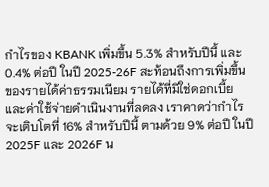กำไรของ KBANK เพิ่มขึ้น 5.3% สำหรับปีนี้ และ 0.4% ต่อปี ในปี 2025-26F สะท้อนถึงการเพิ่มขึ้นของรายได้ค่าธรรมเนียม รายได้ที่มิใช่ดอกเบี้ย และค่าใช้จ่ายดำเนินงานที่ลดลง เราคาดว่ากำไรจะเติบโตที่ 16% สำหรับปีนี้ ตามด้วย 9% ต่อปี ในปี 2025F และ 2026F น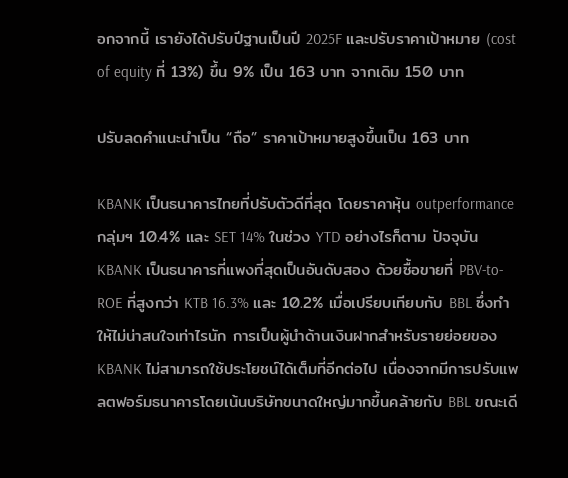อกจากนี้ เรายังได้ปรับปีฐานเป็นปี 2025F และปรับราคาเป้าหมาย (cost of equity ที่ 13%) ขึ้น 9% เป็น 163 บาท จากเดิม 150 บาท

ปรับลดคำแนะนำเป็น “ถือ” ราคาเป้าหมายสูงขึ้นเป็น 163 บาท

KBANK เป็นธนาคารไทยที่ปรับตัวดีที่สุด โดยราคาหุ้น outperformance กลุ่มฯ 10.4% และ SET 14% ในช่วง YTD อย่างไรก็ตาม ปัจจุบัน KBANK เป็นธนาคารที่แพงที่สุดเป็นอันดับสอง ด้วยซื้อขายที่ PBV-to-ROE ที่สูงกว่า KTB 16.3% และ 10.2% เมื่อเปรียบเทียบกับ BBL ซึ่งทำให้ไม่น่าสนใจเท่าไรนัก การเป็นผู้นำด้านเงินฝากสำหรับรายย่อยของ KBANK ไม่สามารถใช้ประโยชน์ได้เต็มที่อีกต่อไป เนื่องจากมีการปรับแพลตฟอร์มธนาคารโดยเน้นบริษัทขนาดใหญ่มากขึ้นคล้ายกับ BBL ขณะเดี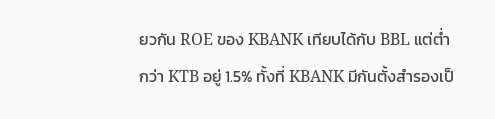ยวกัน ROE ของ KBANK เทียบได้กับ BBL แต่ต่ำกว่า KTB อยู่ 1.5% ทั้งที่ KBANK มีกันตั้งสำรองเป็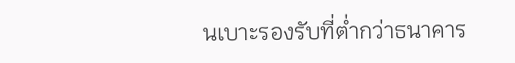นเบาะรองรับที่ต่ำกว่าธนาคาร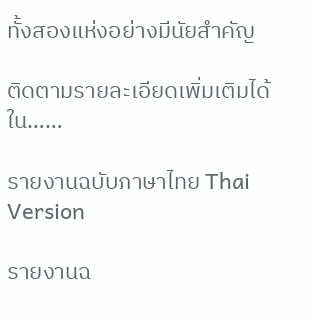ทั้งสองแห่งอย่างมีนัยสำคัญ

ติดตามรายละเอียดเพิ่มเติมได้ใน……

รายงานฉบับภาษาไทย Thai Version

รายงานฉ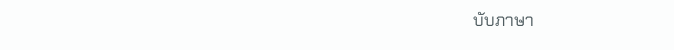บับภาษา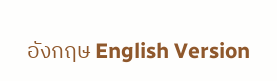อังกฤษ English Version